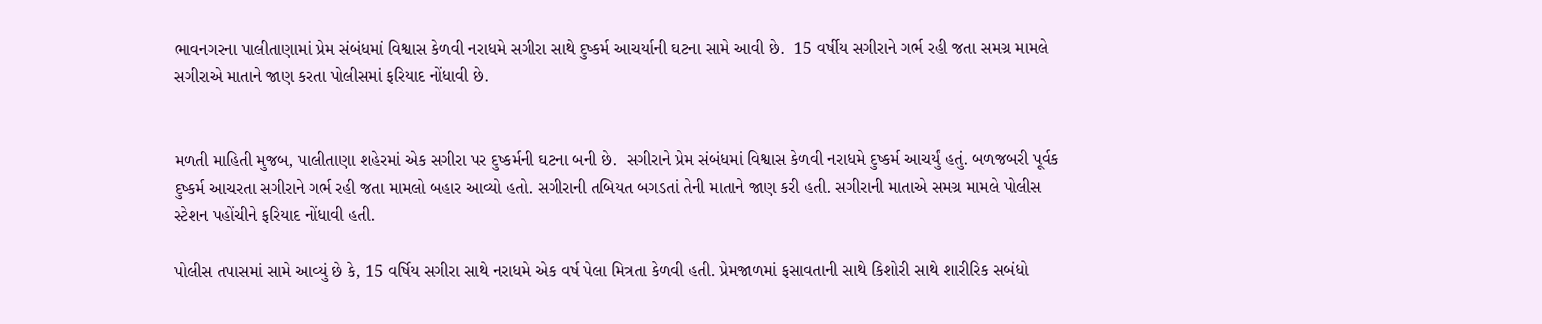ભાવનગરના પાલીતાણામાં પ્રેમ સંબંધમાં વિશ્વાસ કેળવી નરાધમે સગીરા સાથે દુષ્કર્મ આચર્યાની ઘટના સામે આવી છે.  15 વર્ષીય સગીરાને ગર્ભ રહી જતા સમગ્ર મામલે સગીરાએ માતાને જાણ કરતા પોલીસમાં ફરિયાદ નોંધાવી છે.


મળતી માહિતી મુજબ, પાલીતાણા શહેરમાં એક સગીરા પર દુષ્કર્મની ઘટના બની છે.  સગીરાને પ્રેમ સંબંધમાં વિશ્વાસ કેળવી નરાધમે દુષ્કર્મ આચર્યું હતું. બળજબરી પૂર્વક દુષ્કર્મ આચરતા સગીરાને ગર્ભ રહી જતા મામલો બહાર આવ્યો હતો. સગીરાની તબિયત બગડતાં તેની માતાને જાણ કરી હતી. સગીરાની માતાએ સમગ્ર મામલે પોલીસ સ્ટેશન પહોંચીને ફરિયાદ નોંધાવી હતી.

પોલીસ તપાસમાં સામે આવ્યું છે કે, 15 વર્ષિય સગીરા સાથે નરાધમે એક વર્ષ પેલા મિત્રતા કેળવી હતી. પ્રેમજાળમાં ફસાવતાની સાથે કિશોરી સાથે શારીરિક સબંધો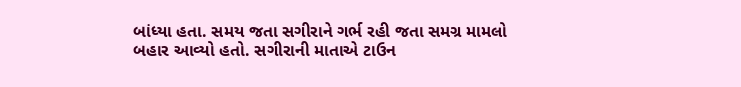બાંધ્યા હતા. સમય જતા સગીરાને ગર્ભ રહી જતા સમગ્ર મામલો બહાર આવ્યો હતો. સગીરાની માતાએ ટાઉન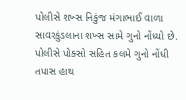પોલીસે શખ્સ નિકુંજ મંગાભાઈ વાળા સાવરકુંડલાના શખ્સ સામે ગુનો નોંધ્યો છે. પોલીસે પોક્સો સહિત કલમે ગુનો નોંધી તપાસ હાથ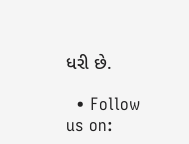ધરી છે.

  • Follow us on: